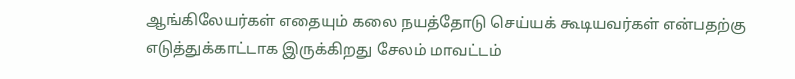ஆங்கிலேயர்கள் எதையும் கலை நயத்தோடு செய்யக் கூடியவர்கள் என்பதற்கு எடுத்துக்காட்டாக இருக்கிறது சேலம் மாவட்டம்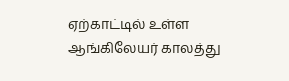ஏற்காட்டில் உள்ள ஆங்கிலேயர் காலத்து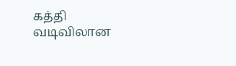கத்தி வடிவிலான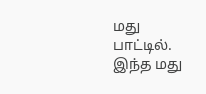மது பாட்டில். இந்த மது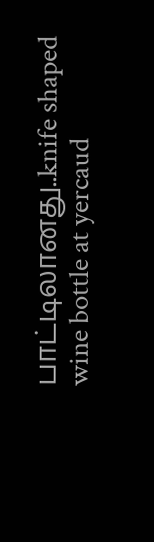பாட்டிலானது..knife shaped wine bottle at yercaud